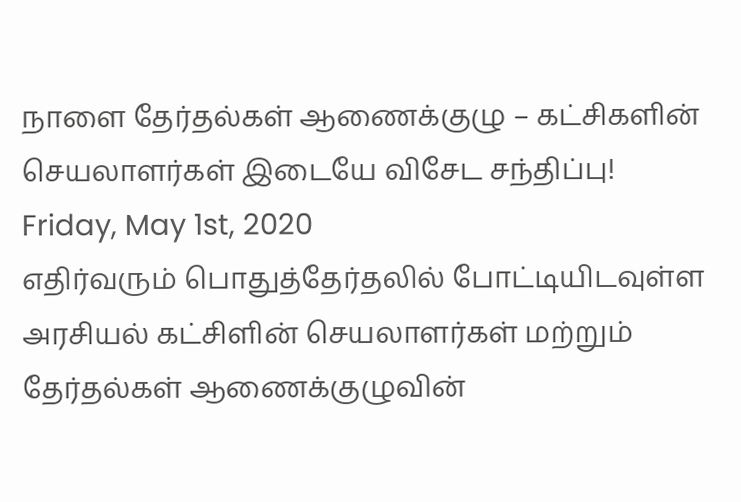நாளை தேர்தல்கள் ஆணைக்குழு – கட்சிகளின் செயலாளர்கள் இடையே விசேட சந்திப்பு!
Friday, May 1st, 2020
எதிர்வரும் பொதுத்தேர்தலில் போட்டியிடவுள்ள அரசியல் கட்சிளின் செயலாளர்கள் மற்றும் தேர்தல்கள் ஆணைக்குழுவின்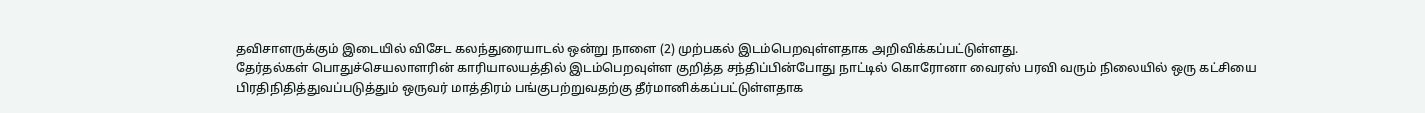தவிசாளருக்கும் இடையில் விசேட கலந்துரையாடல் ஒன்று நாளை (2) முற்பகல் இடம்பெறவுள்ளதாக அறிவிக்கப்பட்டுள்ளது.
தேர்தல்கள் பொதுச்செயலாளரின் காரியாலயத்தில் இடம்பெறவுள்ள குறித்த சந்திப்பின்போது நாட்டில் கொரோனா வைரஸ் பரவி வரும் நிலையில் ஒரு கட்சியை பிரதிநிதித்துவப்படுத்தும் ஒருவர் மாத்திரம் பங்குபற்றுவதற்கு தீர்மானிக்கப்பட்டுள்ளதாக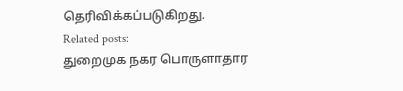தெரிவிக்கப்படுகிறது.
Related posts:
துறைமுக நகர பொருளாதார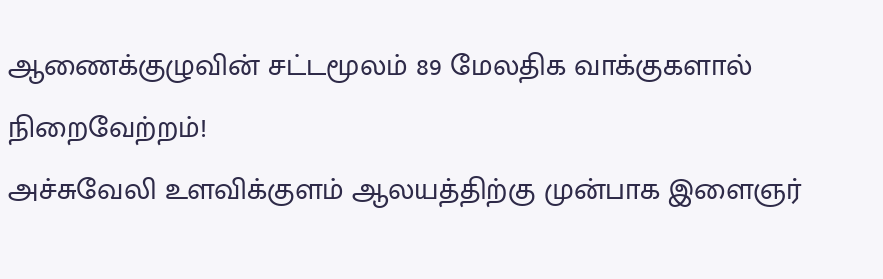ஆணைக்குழுவின் சட்டமூலம் 89 மேலதிக வாக்குகளால் நிறைவேற்றம்!
அச்சுவேலி உளவிக்குளம் ஆலயத்திற்கு முன்பாக இளைஞர்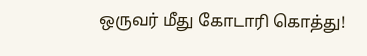ஒருவர் மீது கோடாரி கொத்து!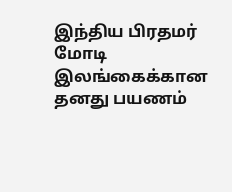இந்திய பிரதமர் மோடி இலங்கைக்கான தனது பயணம்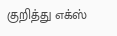குறித்து எக்ஸ்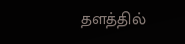தளத்தில்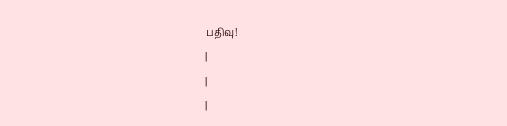பதிவு!
|
|
|